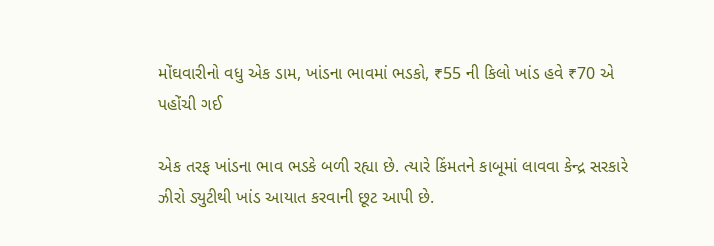મોંઘવારીનો વધુ એક ડામ, ખાંડના ભાવમાં ભડકો, ₹55 ની કિલો ખાંડ હવે ₹70 એ પહોંચી ગઈ

એક તરફ ખાંડના ભાવ ભડકે બળી રહ્યા છે. ત્યારે કિંમતને કાબૂમાં લાવવા કેન્દ્ર સરકારે ઝીરો ડ્યુટીથી ખાંડ આયાત કરવાની છૂટ આપી છે.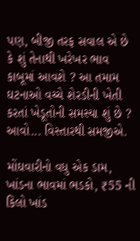પણ, બીજી તરફ સવાલ એ છે કે શું તેનાથી ખરેખર ભાવ કાબૂમાં આવશે ? આ તમામ ઘટનાઓ વચ્ચે શેરડીની ખેતી કરતાં ખેડૂતોની સમસ્યા શું છે ? આવો... વિસ્તારથી સમજીએ.

મોંઘવારીનો વધુ એક ડામ, ખાંડના ભાવમાં ભડકો, ₹55 ની કિલો ખાંડ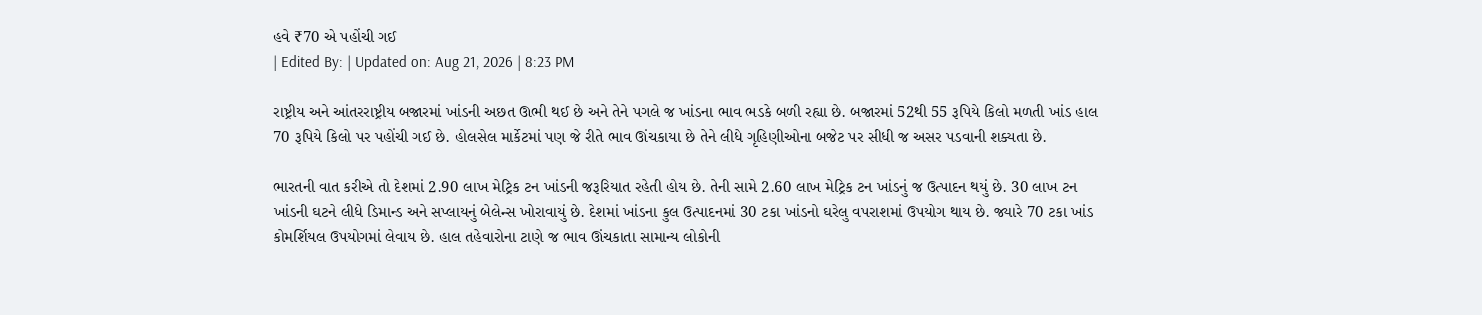હવે ₹70 એ પહોંચી ગઈ
| Edited By: | Updated on: Aug 21, 2026 | 8:23 PM

રાષ્ટ્રીય અને આંતરરાષ્ટ્રીય બજારમાં ખાંડની અછત ઊભી થઈ છે અને તેને પગલે જ ખાંડના ભાવ ભડકે બળી રહ્યા છે. બજારમાં 52થી 55 રૂપિયે કિલો મળતી ખાંડ હાલ 70 રૂપિયે કિલો પર પહોંચી ગઈ છે. હોલસેલ માર્કેટમાં પણ જે રીતે ભાવ ઊંચકાયા છે તેને લીધે ગૃહિણીઓના બજેટ પર સીધી જ અસર પડવાની શક્યતા છે.

ભારતની વાત કરીએ તો દેશમાં 2.90 લાખ મેટ્રિક ટન ખાંડની જરૂરિયાત રહેતી હોય છે. તેની સામે 2.60 લાખ મેટ્રિક ટન ખાંડનું જ ઉત્પાદન થયું છે. 30 લાખ ટન ખાંડની ઘટને લીધે ડિમાન્ડ અને સપ્લાયનું બેલેન્સ ખોરાવાયું છે. દેશમાં ખાંડના કુલ ઉત્પાદનમાં 30 ટકા ખાંડનો ઘરેલુ વપરાશમાં ઉપયોગ થાય છે. જ્યારે 70 ટકા ખાંડ કોમર્શિયલ ઉપયોગમાં લેવાય છે. હાલ તહેવારોના ટાણે જ ભાવ ઊંચકાતા સામાન્ય લોકોની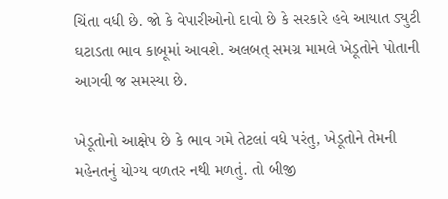ચિંતા વધી છે. જો કે વેપારીઓનો દાવો છે કે સરકારે હવે આયાત ડ્યુટી ઘટાડતા ભાવ કાબૂમાં આવશે. અલબત્ સમગ્ર મામલે ખેડૂતોને પોતાની આગવી જ સમસ્યા છે.

ખેડૂતોનો આક્ષેપ છે કે ભાવ ગમે તેટલાં વધે પરંતુ, ખેડૂતોને તેમની મહેનતનું યોગ્ય વળતર નથી મળતું. તો બીજી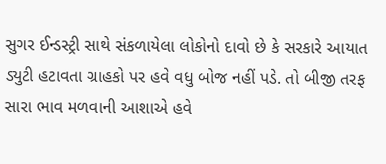સુગર ઈન્ડસ્ટ્રી સાથે સંકળાયેલા લોકોનો દાવો છે કે સરકારે આયાત ડ્યુટી હટાવતા ગ્રાહકો પર હવે વધુ બોજ નહીં પડે. તો બીજી તરફ સારા ભાવ મળવાની આશાએ હવે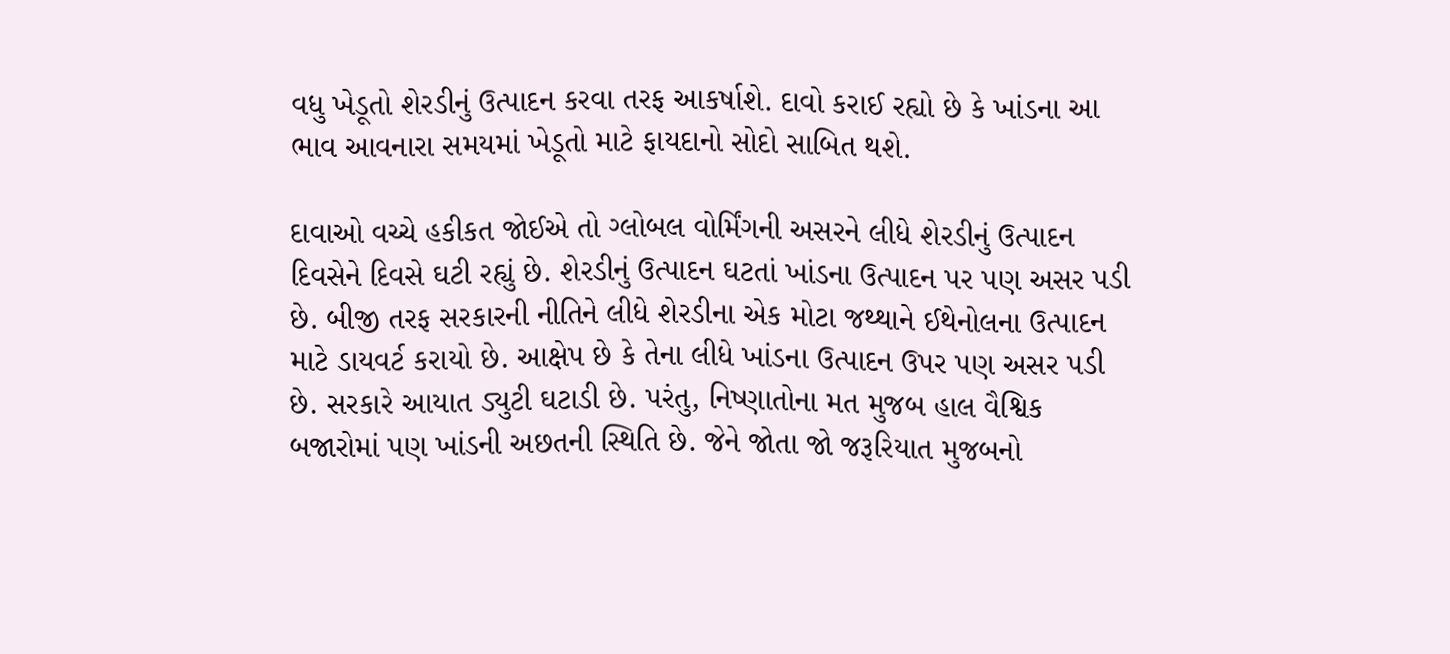વધુ ખેડૂતો શેરડીનું ઉત્પાદન કરવા તરફ આકર્ષાશે. દાવો કરાઈ રહ્યો છે કે ખાંડના આ ભાવ આવનારા સમયમાં ખેડૂતો માટે ફાયદાનો સોદો સાબિત થશે.

દાવાઓ વચ્ચે હકીકત જોઈએ તો ગ્લોબલ વોર્મિંગની અસરને લીધે શેરડીનું ઉત્પાદન દિવસેને દિવસે ઘટી રહ્યું છે. શેરડીનું ઉત્પાદન ઘટતાં ખાંડના ઉત્પાદન પર પણ અસર પડી છે. બીજી તરફ સરકારની નીતિને લીધે શેરડીના એક મોટા જથ્થાને ઈથેનોલના ઉત્પાદન માટે ડાયવર્ટ કરાયો છે. આક્ષેપ છે કે તેના લીધે ખાંડના ઉત્પાદન ઉપર પણ અસર પડી છે. સરકારે આયાત ડ્યુટી ઘટાડી છે. પરંતુ, નિષ્ણાતોના મત મુજબ હાલ વૈશ્વિક બજારોમાં પણ ખાંડની અછતની સ્થિતિ છે. જેને જોતા જો જરૂરિયાત મુજબનો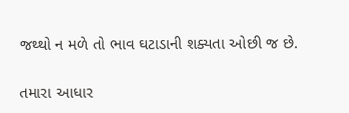જથ્થો ન મળે તો ભાવ ઘટાડાની શક્યતા ઓછી જ છે.

તમારા આધાર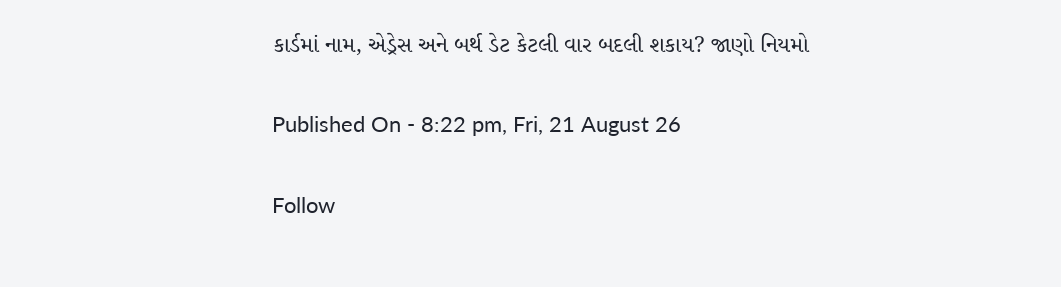કાર્ડમાં નામ, એડ્રેસ અને બર્થ ડેટ કેટલી વાર બદલી શકાય? જાણો નિયમો

Published On - 8:22 pm, Fri, 21 August 26

Follow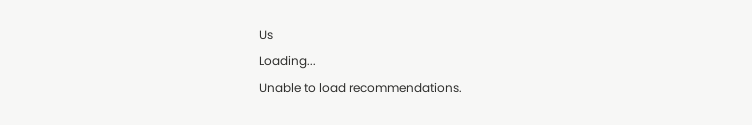Us
Loading...
Unable to load recommendations.